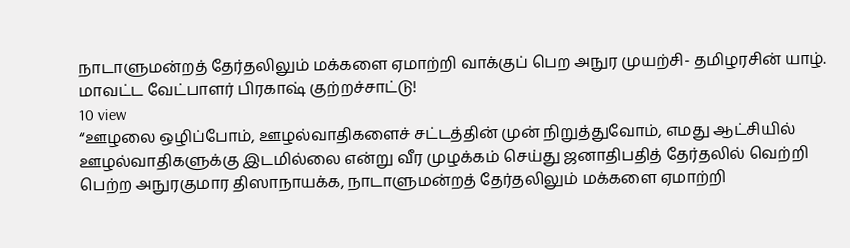நாடாளுமன்றத் தேர்தலிலும் மக்களை ஏமாற்றி வாக்குப் பெற அநுர முயற்சி- தமிழரசின் யாழ். மாவட்ட வேட்பாளர் பிரகாஷ் குற்றச்சாட்டு!
10 view
“ஊழலை ஒழிப்போம், ஊழல்வாதிகளைச் சட்டத்தின் முன் நிறுத்துவோம், எமது ஆட்சியில் ஊழல்வாதிகளுக்கு இடமில்லை என்று வீர முழக்கம் செய்து ஜனாதிபதித் தேர்தலில் வெற்றி பெற்ற அநுரகுமார திஸாநாயக்க, நாடாளுமன்றத் தேர்தலிலும் மக்களை ஏமாற்றி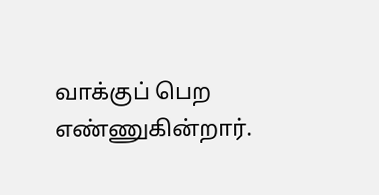வாக்குப் பெற எண்ணுகின்றார்.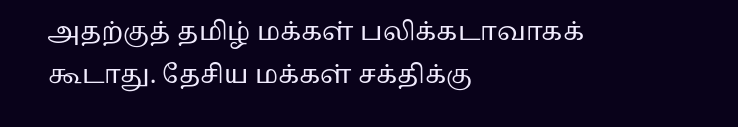அதற்குத் தமிழ் மக்கள் பலிக்கடாவாகக் கூடாது. தேசிய மக்கள் சக்திக்கு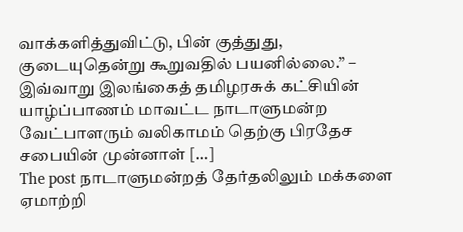வாக்களித்துவிட்டு, பின் குத்துது, குடையுதென்று கூறுவதில் பயனில்லை.” – இவ்வாறு இலங்கைத் தமிழரசுக் கட்சியின் யாழ்ப்பாணம் மாவட்ட நாடாளுமன்ற வேட்பாளரும் வலிகாமம் தெற்கு பிரதேச சபையின் முன்னாள் […]
The post நாடாளுமன்றத் தேர்தலிலும் மக்களை ஏமாற்றி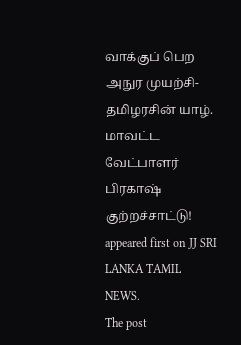வாக்குப் பெற அநுர முயற்சி- தமிழரசின் யாழ். மாவட்ட வேட்பாளர் பிரகாஷ் குற்றச்சாட்டு! appeared first on JJ SRI LANKA TAMIL NEWS.
The post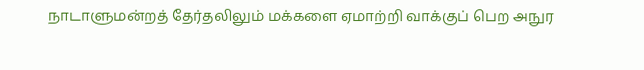நாடாளுமன்றத் தேர்தலிலும் மக்களை ஏமாற்றி வாக்குப் பெற அநுர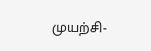முயற்சி-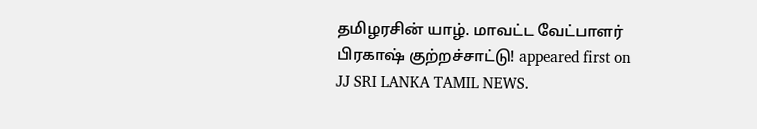தமிழரசின் யாழ். மாவட்ட வேட்பாளர் பிரகாஷ் குற்றச்சாட்டு! appeared first on JJ SRI LANKA TAMIL NEWS.